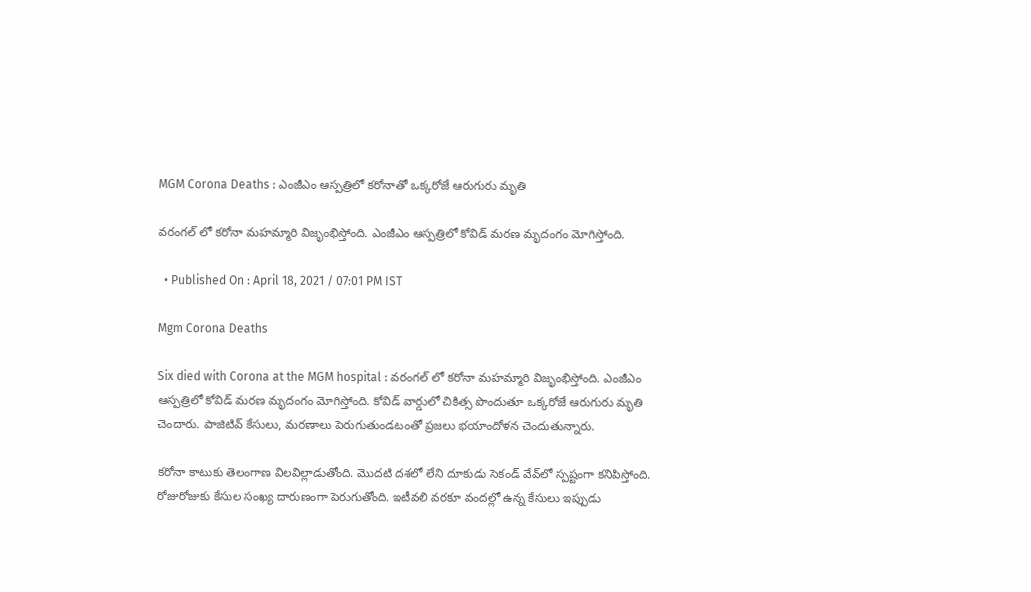MGM Corona Deaths : ఎంజీఎం ఆస్పత్రిలో కరోనాతో ఒక్కరోజే ఆరుగురు మృతి

వరంగల్ లో కరోనా మహమ్మారి విజృంభిస్తోంది. ఎంజీఎం ఆస్పత్రిలో కోవిడ్ మరణ మృదంగం మోగిస్తోంది.

  • Published On : April 18, 2021 / 07:01 PM IST

Mgm Corona Deaths

Six died with Corona at the MGM hospital : వరంగల్ లో కరోనా మహమ్మారి విజృంభిస్తోంది. ఎంజీఎం ఆస్పత్రిలో కోవిడ్ మరణ మృదంగం మోగిస్తోంది. కోవిడ్ వార్డులో చికిత్స పొందుతూ ఒక్కరోజే ఆరుగురు మృతి చెందారు. పాజిటివ్ కేసులు, మరణాలు పెరుగుతుండటంతో ప్రజలు భయాందోళన చెందుతున్నారు.

కరోనా కాటుకు తెలంగాణ విలవిల్లాడుతోంది. మొదటి దశలో లేని దూకుడు సెకండ్ వేవ్‌లో స్పష్టంగా కనిపిస్తోంది. రోజురోజుకు కేసుల సంఖ్య దారుణంగా పెరుగుతోంది. ఇటీవలి వరకూ వందల్లో ఉన్న కేసులు ఇప్పుడు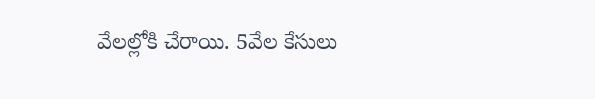వేలల్లోకి చేరాయి. 5వేల కేసులు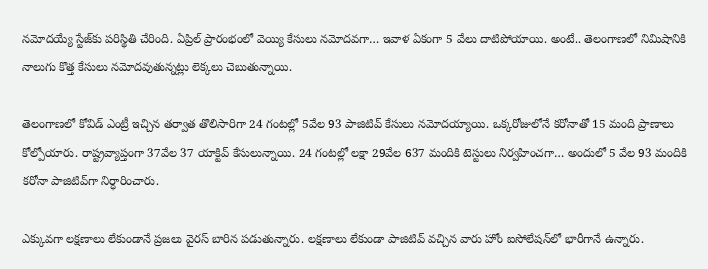నమోదయ్యే స్టేజ్‌కు పరిస్థితి చేరింది. ఏప్రిల్ ప్రారంభంలో వెయ్యి కేసులు నమోదవగా… ఇవాళ ఏకంగా 5 వేలు దాటిపోయాయి. అంటే.. తెలంగాణలో నిమిషానికి నాలుగు కొత్త కేసులు నమోదవుతున్నట్లు లెక్కలు చెబుతున్నాయి.

తెలంగాణలో కోవిడ్ ఎంట్రీ ఇచ్చిన తర్వాత తొలిసారిగా 24 గంటల్లో 5వేల 93 పాజిటివ్ కేసులు నమోదయ్యాయి. ఒక్కరోజులోనే కరోనాతో 15 మంది ప్రాణాలు కోల్పోయారు. రాష్ట్రవ్యాప్తంగా 37వేల 37 యాక్టివ్ కేసులున్నాయి. 24 గంటల్లో లక్షా 29వేల 637 మందికి టెస్టులు నిర్వహించగా… అందులో 5 వేల 93 మందికి కరోనా పాజిటివ్‌గా నిర్ధారించారు.

ఎక్కువగా లక్షణాలు లేకుండానే ప్రజలు వైరస్ బారిన పడుతున్నారు. లక్షణాలు లేకుండా పాజిటివ్ వచ్చిన వారు హోం ఐసోలేషన్‌లో భారీగానే ఉన్నారు.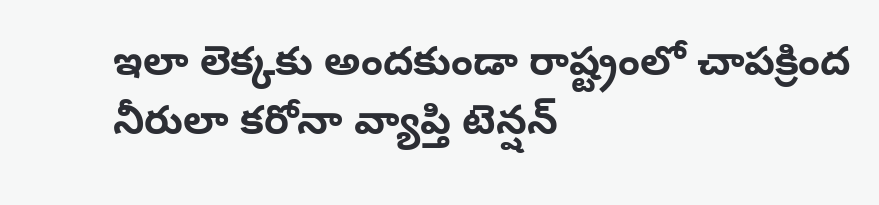ఇలా లెక్కకు అందకుండా రాష్ట్రంలో చాపక్రింద నీరులా కరోనా వ్యాప్తి టెన్షన్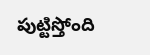పుట్టిస్తోంది